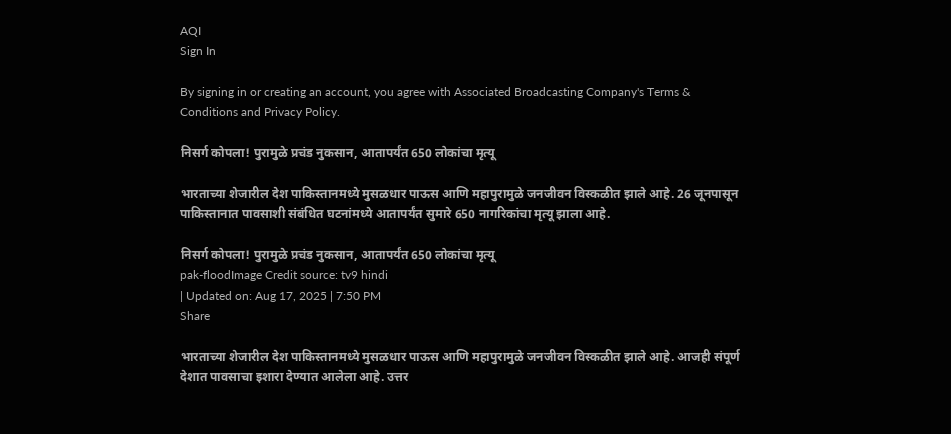AQI
Sign In

By signing in or creating an account, you agree with Associated Broadcasting Company's Terms & Conditions and Privacy Policy.

निसर्ग कोपला! पुरामुळे प्रचंड नुकसान, आतापर्यंत 650 लोकांचा मृत्यू

भारताच्या शेजारील देश पाकिस्तानमध्ये मुसळधार पाऊस आणि महापुरामुळे जनजीवन विस्कळीत झाले आहे. 26 जूनपासून पाकिस्तानात पावसाशी संबंधित घटनांमध्ये आतापर्यंत सुमारे 650 नागरिकांचा मृत्यू झाला आहे.

निसर्ग कोपला! पुरामुळे प्रचंड नुकसान, आतापर्यंत 650 लोकांचा मृत्यू
pak-floodImage Credit source: tv9 hindi
| Updated on: Aug 17, 2025 | 7:50 PM
Share

भारताच्या शेजारील देश पाकिस्तानमध्ये मुसळधार पाऊस आणि महापुरामुळे जनजीवन विस्कळीत झाले आहे. आजही संपूर्ण देशात पावसाचा इशारा देण्यात आलेला आहे. उत्तर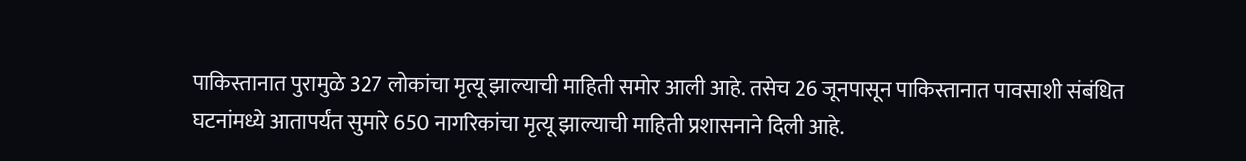पाकिस्तानात पुरामुळे 327 लोकांचा मृत्यू झाल्याची माहिती समोर आली आहे. तसेच 26 जूनपासून पाकिस्तानात पावसाशी संबंधित घटनांमध्ये आतापर्यंत सुमारे 650 नागरिकांचा मृत्यू झाल्याची माहिती प्रशासनाने दिली आहे.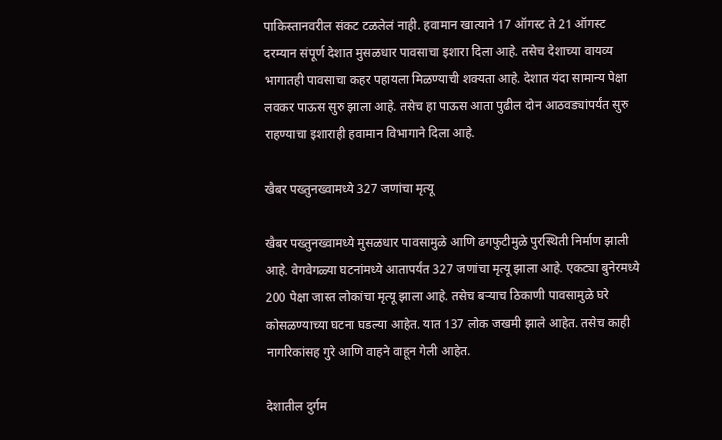पाकिस्तानवरील संकट टळलेलं नाही. हवामान खात्याने 17 ऑगस्ट ते 21 ऑगस्ट दरम्यान संपूर्ण देशात मुसळधार पावसाचा इशारा दिला आहे. तसेच देशाच्या वायव्य भागातही पावसाचा कहर पहायला मिळण्याची शक्यता आहे. देशात यंदा सामान्य पेक्षा लवकर पाऊस सुरु झाला आहे. तसेच हा पाऊस आता पुढील दोन आठवड्यांपर्यंत सुरु राहण्याचा इशाराही हवामान विभागाने दिला आहे.

खैबर पख्तुनख्वामध्ये 327 जणांचा मृत्यू

खैबर पख्तुनख्वामध्ये मुसळधार पावसामुळे आणि ढगफुटीमुळे पुरस्थिती निर्माण झाली आहे. वेगवेगळ्या घटनांमध्ये आतापर्यंत 327 जणांचा मृत्यू झाला आहे. एकट्या बुनेरमध्ये 200 पेक्षा जास्त लोकांचा मृत्यू झाला आहे. तसेच बऱ्याच ठिकाणी पावसामुळे घरे कोसळण्याच्या घटना घडल्या आहेत. यात 137 लोक जखमी झाले आहेत. तसेच काही नागरिकांसह गुरे आणि वाहने वाहून गेली आहेत.

देशातील दुर्गम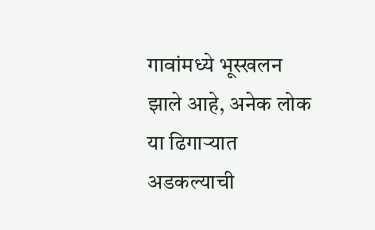गावांमध्ये भूस्खलन झाले आहे, अनेक लोक या ढिगाऱ्यात अडकल्याची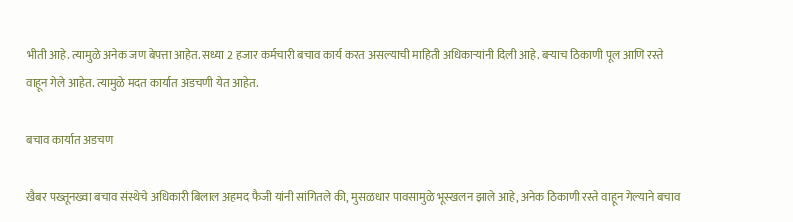भीती आहे. त्यामुळे अनेक जण बेपत्ता आहेत. सध्या 2 हजार कर्मचारी बचाव कार्य करत असल्याची माहिती अधिकाऱ्यांनी दिली आहे. बऱ्याच ठिकाणी पूल आणि रस्ते वाहून गेले आहेत. त्यामुळे मदत कार्यात अडचणी येत आहेत.

बचाव कार्यात अडचण

खैबर पख्तूनख्वा बचाव संस्थेचे अधिकारी बिलाल अहमद फैजी यांनी सांगितले की, मुसळधार पावसामुळे भूस्खलन झाले आहे, अनेक ठिकाणी रस्ते वाहून गेल्याने बचाव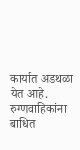कार्यात अडथळा येत आहे. रुग्णवाहिकांना बाधित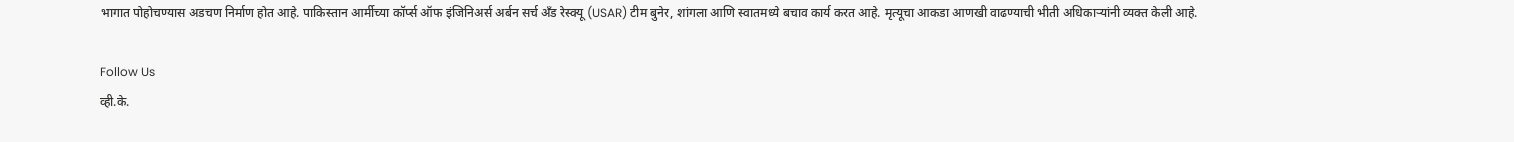भागात पोहोचण्यास अडचण निर्माण होत आहे. पाकिस्तान आर्मीच्या कॉर्प्स ऑफ इंजिनिअर्स अर्बन सर्च अँड रेस्क्यू (USAR) टीम बुनेर, शांगला आणि स्वातमध्ये बचाव कार्य करत आहे. मृत्यूचा आकडा आणखी वाढण्याची भीती अधिकाऱ्यांनी व्यक्त केली आहे.

Follow Us
व्ही.के.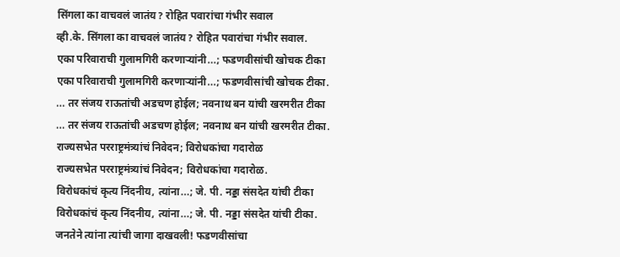सिंगला का वाचवलं जातंय? रोहित पवारांचा गंभीर सवाल
व्ही.के. सिंगला का वाचवलं जातंय? रोहित पवारांचा गंभीर सवाल.
एका परिवाराची गुलामगिरी करणाऱ्यांनी...; फडणवीसांची खोचक टीका
एका परिवाराची गुलामगिरी करणाऱ्यांनी...; फडणवीसांची खोचक टीका.
... तर संजय राऊतांची अडचण होईल; नवनाथ बन यांची खरमरीत टीका
... तर संजय राऊतांची अडचण होईल; नवनाथ बन यांची खरमरीत टीका.
राज्यसभेत परराष्ट्रमंत्र्यांचं निवेदन; विरोधकांचा गदारोळ
राज्यसभेत परराष्ट्रमंत्र्यांचं निवेदन; विरोधकांचा गदारोळ.
विरोधकांचं कृत्य निंदनीय, त्यांना...; जे. पी. नड्डा संसदेत यांची टीका
विरोधकांचं कृत्य निंदनीय, त्यांना...; जे. पी. नड्डा संसदेत यांची टीका.
जनतेने त्यांना त्यांची जागा दाखवली! फडणवीसांचा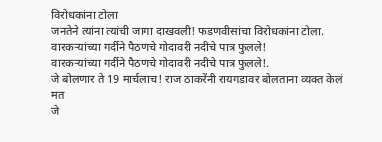विरोधकांना टोला
जनतेने त्यांना त्यांची जागा दाखवली! फडणवीसांचा विरोधकांना टोला.
वारकऱ्यांच्या गर्दीने पैठणचे गोदावरी नदीचे पात्र फुलले!
वारकऱ्यांच्या गर्दीने पैठणचे गोदावरी नदीचे पात्र फुलले!.
जे बोलणार ते 19 मार्चलाच! राज ठाकरेंनी रायगडावर बोलताना व्यक्त केलं मत
जे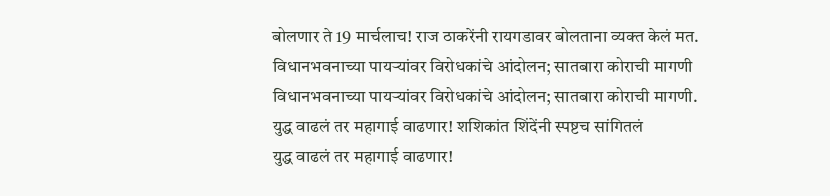बोलणार ते 19 मार्चलाच! राज ठाकरेंनी रायगडावर बोलताना व्यक्त केलं मत.
विधानभवनाच्या पायऱ्यांवर विरोधकांचे आंदोलन; सातबारा कोराची मागणी
विधानभवनाच्या पायऱ्यांवर विरोधकांचे आंदोलन; सातबारा कोराची मागणी.
युद्ध वाढलं तर महागाई वाढणार! शशिकांत शिंदेंनी स्पष्टच सांगितलं
युद्ध वाढलं तर महागाई वाढणार!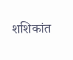शशिकांत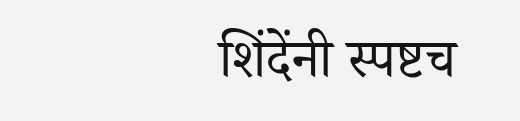शिंदेंनी स्पष्टच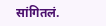सांगितलं.